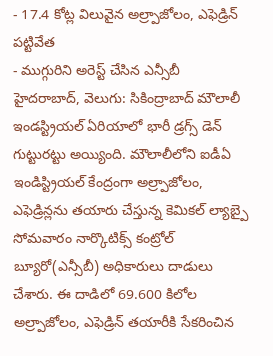- 17.4 కోట్ల విలువైన అల్ర్పాజోలం, ఎఫెడ్రిన్ పట్టివేత
- ముగ్గురిని అరెస్ట్ చేసిన ఎన్సీబీ
హైదరాబాద్, వెలుగు: సికింద్రాబాద్ మౌలాలీ ఇండస్ట్రియల్ ఏరియాలో భారీ డ్రగ్స్ డెన్ గుట్టురట్టు అయ్యింది. మౌలాలీలోని ఐడీఏ ఇండిస్ట్రియల్ కేంద్రంగా అల్ర్పాజోలం, ఎఫెడ్రిన్లను తయారు చేస్తున్న కెమికల్ ల్యాబ్పై సోమవారం నార్కొటిక్స్ కంట్రోల్ బ్యూరో(ఎన్సీబీ) అధికారులు దాడులు చేశారు. ఈ దాడిలో 69.600 కిలోల అల్ర్పాజోలం, ఎఫెడ్రిన్ తయారీకి సేకరించిన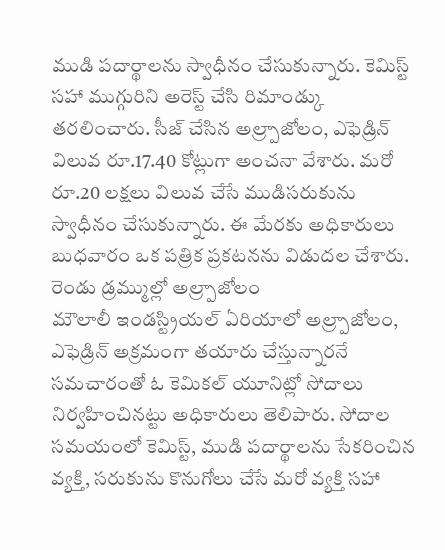ముడి పదార్థాలను స్వాధీనం చేసుకున్నారు. కెమిస్ట్ సహా ముగ్గురిని అరెస్ట్ చేసి రిమాండ్కు తరలించారు. సీజ్ చేసిన అల్ర్పాజోలం, ఎఫెడ్రిన్ విలువ రూ.17.40 కోట్లుగా అంచనా వేశారు. మరో రూ.20 లక్షలు విలువ చేసే ముడిసరుకును స్వాధీనం చేసుకున్నారు. ఈ మేరకు అధికారులు బుధవారం ఒక పత్రిక ప్రకటనను విడుదల చేశారు.
రెండు డ్రమ్ముల్లో అల్ర్పాజోలం
మౌలాలీ ఇండస్ట్రియల్ ఏరియాలో అల్ర్పాజోలం, ఎఫెడ్రిన్ అక్రమంగా తయారు చేస్తున్నారనే సమచారంతో ఓ కెమికల్ యూనిట్లో సోదాలు నిర్వహించినట్టు అధికారులు తెలిపారు. సోదాల సమయంలో కెమిస్ట్, ముడి పదార్థాలను సేకరించిన వ్యక్తి, సరుకును కొనుగోలు చేసే మరో వ్యక్తి సహా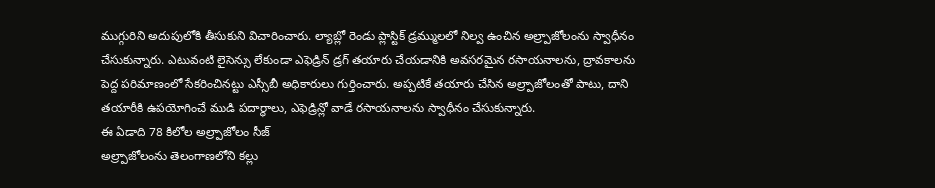ముగ్గురిని అదుపులోకి తీసుకుని విచారించారు. ల్యాబ్లో రెండు ప్లాస్టిక్ డ్రమ్ములలో నిల్వ ఉంచిన అల్ర్పాజోలంను స్వాధీనం చేసుకున్నారు. ఎటువంటి లైసెన్సు లేకుండా ఎఫెడ్రిన్ డ్రగ్ తయారు చేయడానికి అవసరమైన రసాయనాలను, ద్రావకాలను పెద్ద పరిమాణంలో సేకరించినట్టు ఎస్సీబీ అధికారులు గుర్తించారు. అప్పటికే తయారు చేసిన అల్ర్పాజోలంతో పాటు, దాని తయారీకి ఉపయోగించే ముడి పదార్థాలు, ఎఫెడ్రిన్లో వాడే రసాయనాలను స్వాధీనం చేసుకున్నారు.
ఈ ఏడాది 78 కిలోల అల్ర్పాజోలం సీజ్
అల్ర్పాజోలంను తెలంగాణలోని కల్లు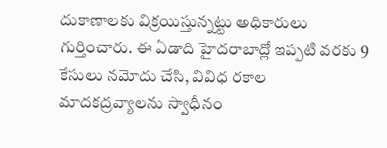దుకాణాలకు విక్రయిస్తున్నట్టు అధికారులు గుర్తించారు. ఈ ఏడాది హైదరాబాద్లో ఇప్పటి వరకు 9 కేసులు నమోదు చేసి, వివిధ రకాల మాదకద్రవ్యాలను స్వాధీనం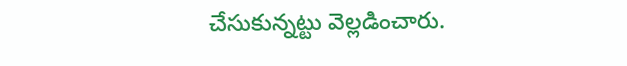చేసుకున్నట్టు వెల్లడించారు.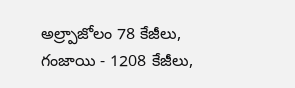అల్ర్పాజోలం 78 కేజీలు, గంజాయి - 1208 కేజీలు,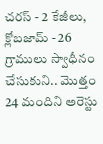చరస్ - 2 కేజీలు, క్లోబజామ్ - 26 గ్రాములు స్వాధీనం చేసుకుని.. మొత్తం 24 మందిని అరెస్టు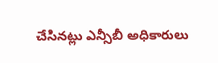చేసినట్లు ఎన్సీబీ అధికారులు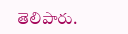తెలిపారు.